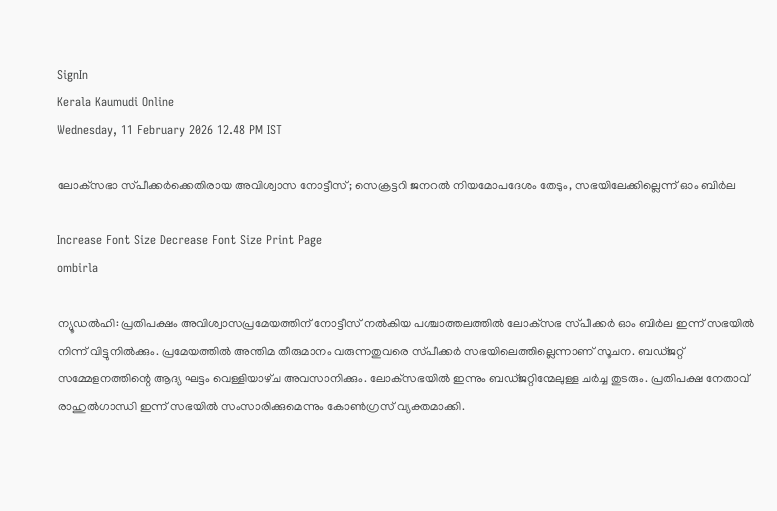SignIn
Kerala Kaumudi Online
Wednesday, 11 February 2026 12.48 PM IST

ലോക്‌സഭാ സ്‌പീക്കർക്കെതിരായ അവിശ്വാസ നോട്ടീസ്; സെക്രട്ടറി ജനറൽ നിയമോപദേശം തേടും, സഭയിലേക്കില്ലെന്ന് ഓം ബിർല

Increase Font Size Decrease Font Size Print Page
ombirla

ന്യൂഡൽഹി: പ്രതിപക്ഷം അവിശ്വാസപ്രമേയത്തിന് നോട്ടീസ് നൽകിയ പശ്ചാത്തലത്തിൽ ലോക്‌സഭ സ്‌പീ‌ക്കർ ഓം ബിർല ഇന്ന് സഭയിൽ നിന്ന് വിട്ടുനിൽക്കും. പ്രമേയത്തിൽ അന്തിമ തീരുമാനം വരുന്നതുവരെ സ്‌പീക്കർ സഭയിലെത്തില്ലെന്നാണ് സൂചന. ബഡ്‌ജറ്റ് സമ്മേളനത്തിന്റെ ആദ്യ ഘട്ടം വെള്ളിയാഴ്‌ച അവസാനിക്കും. ലോക്‌സഭയിൽ ഇന്നും ബഡ്‌ജറ്റിന്മേലുള്ള ചർച്ച തുടരും. പ്രതിപക്ഷ നേതാവ് രാഹുൽഗാന്ധി ഇന്ന് സഭയിൽ സംസാരിക്കുമെന്നും കോൺഗ്രസ് വ്യക്തമാക്കി.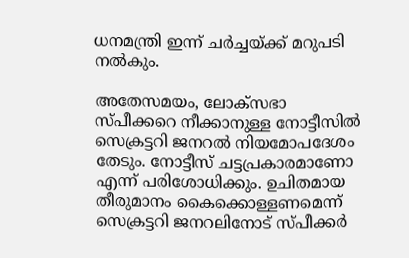ധനമന്ത്രി ഇന്ന് ചർച്ചയ്‌ക്ക് മറുപടി നൽകും.

അതേസമയം, ലോക്‌സഭാ സ്‌പീക്കറെ നീക്കാനുള്ള നോട്ടീസിൽ സെക്രട്ടറി ജനറൽ നിയമോപദേശം തേടും. നോട്ടീസ് ചട്ടപ്രകാരമാണോ എന്ന് പരിശോധിക്കും. ഉചിതമായ തീരുമാനം കൈക്കൊള്ളണമെന്ന് സെക്രട്ടറി ജനറലിനോട്‌ സ്‌പീക്കർ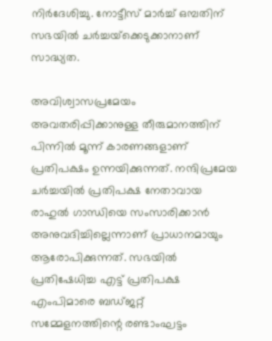നിർദേശിച്ചു. നോട്ടീസ് മാർച്ച് ഒമ്പതിന് സഭയിൽ ചർച്ചയ്‌ക്കെടുക്കാനാണ് സാദ്ധ്യത.

അവിശ്വാസപ്രമേയം അവതരിപ്പിക്കാനുള്ള തീരുമാനത്തിന് പിന്നിൽ മൂന്ന് കാരണങ്ങളാണ് പ്രതിപക്ഷം ഉന്നയിക്കുന്നത്. നന്ദിപ്രമേയ ചർച്ചയിൽ പ്രതിപക്ഷ നേതാവായ രാഹുൽ ഗാന്ധിയെ സംസാരിക്കാൻ അനുവദിച്ചില്ലെന്നാണ് പ്രാധാനമായും ആരോപിക്കുന്നത്. സഭയിൽ പ്രതിഷേധിച്ച എട്ട് പ്രതിപക്ഷ എംപിമാരെ ബഡ്‌ജറ്റ് സമ്മേളനത്തിന്റെ രണ്ടാംഘട്ടം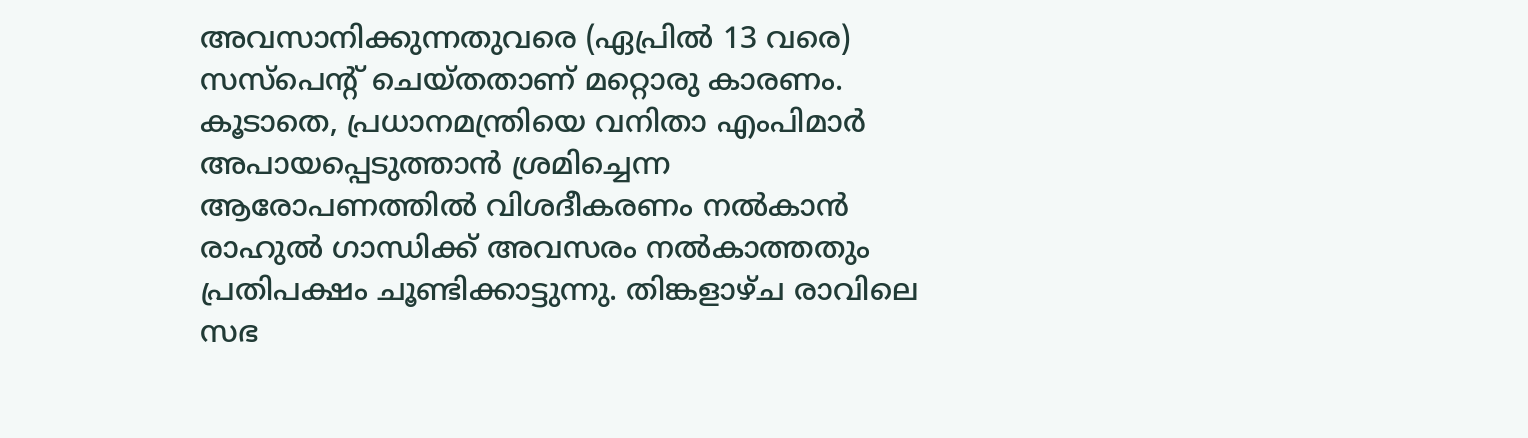അവസാനിക്കുന്നതുവരെ (ഏപ്രിൽ 13 വരെ) സസ്‌പെന്റ് ചെയ്‌തതാണ് മറ്റൊരു കാരണം. കൂടാതെ, പ്രധാനമന്ത്രിയെ വനിതാ എംപിമാർ അപായപ്പെടുത്താൻ ശ്രമിച്ചെന്ന ആരോപണത്തിൽ വിശദീകരണം നൽകാൻ രാഹുൽ ഗാന്ധിക്ക് അവസരം നൽകാത്തതും പ്രതിപക്ഷം ചൂണ്ടിക്കാട്ടുന്നു. തിങ്കളാഴ്‌ച രാവിലെ സഭ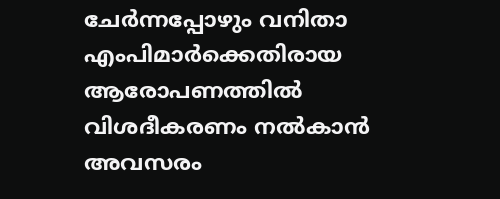ചേർന്നപ്പോഴും വനിതാ എംപിമാർക്കെതിരായ ആരോപണത്തിൽ വിശദീകരണം നൽകാൻ അവസരം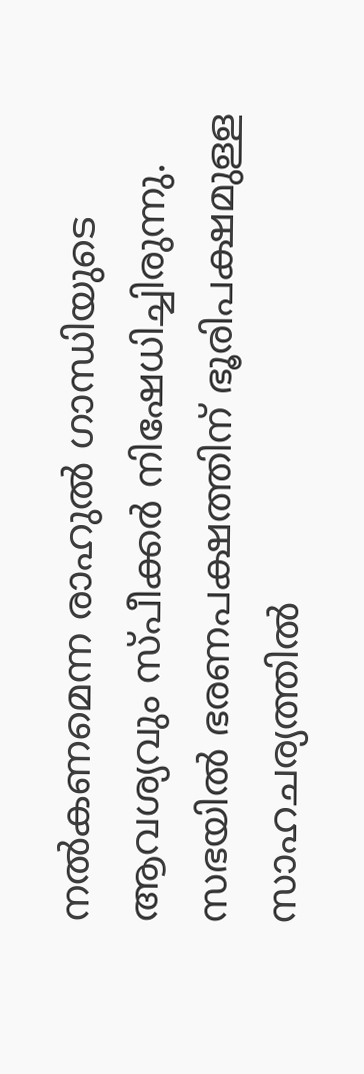നൽകണമെന്ന രാഹുൽ ഗാന്ധിയുടെ ആവശ്യവും സ്‌പീക്കർ നിഷേധിച്ചിരുന്നു. സഭയിൽ ഭരണപക്ഷത്തിന് ഭൂരിപക്ഷമുള്ള സാഹചര്യത്തിൽ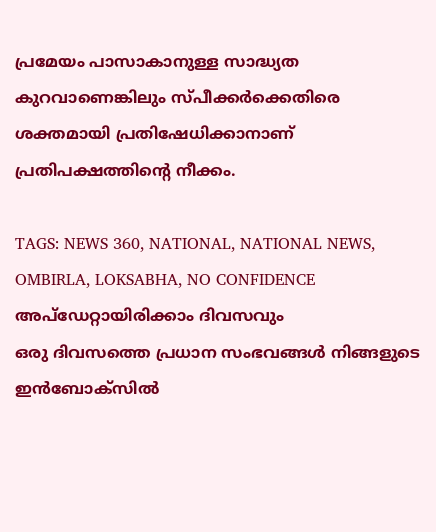പ്രമേയം പാസാകാനുള്ള സാദ്ധ്യത കുറവാണെങ്കിലും സ്‌പീക്കർക്കെതിരെ ശക്തമായി പ്രതിഷേധിക്കാനാണ് പ്രതിപക്ഷത്തിന്റെ നീക്കം.

TAGS: NEWS 360, NATIONAL, NATIONAL NEWS, OMBIRLA, LOKSABHA, NO CONFIDENCE
അപ്ഡേറ്റായിരിക്കാം ദിവസവും
ഒരു ദിവസത്തെ പ്രധാന സംഭവങ്ങൾ നിങ്ങളുടെ ഇൻബോക്സിൽ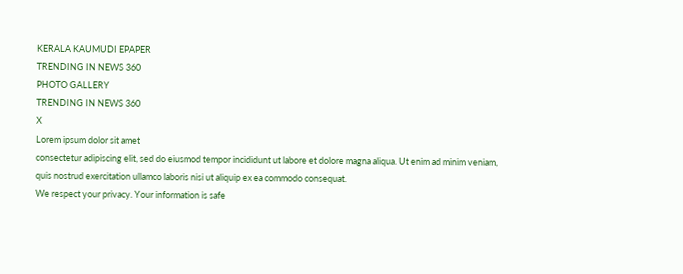KERALA KAUMUDI EPAPER
TRENDING IN NEWS 360
PHOTO GALLERY
TRENDING IN NEWS 360
X
Lorem ipsum dolor sit amet
consectetur adipiscing elit, sed do eiusmod tempor incididunt ut labore et dolore magna aliqua. Ut enim ad minim veniam, quis nostrud exercitation ullamco laboris nisi ut aliquip ex ea commodo consequat.
We respect your privacy. Your information is safe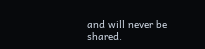and will never be shared.